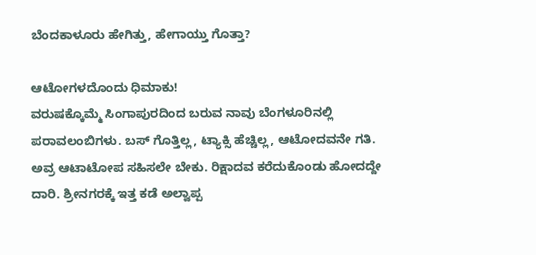ಬೆಂದಕಾಳೂರು ಹೇಗಿತ್ತು, ಹೇಗಾಯ್ತು ಗೊತ್ತಾ?

ಆಟೋಗಳದೊಂದು ಧಿಮಾಕು!
ವರುಷಕ್ಕೊಮ್ಮೆ ಸಿಂಗಾಪುರದಿಂದ ಬರುವ ನಾವು ಬೆಂಗಳೂರಿನಲ್ಲಿ ಪರಾವಲಂಬಿಗಳು. ಬಸ್‌ ಗೊತ್ತಿಲ್ಲ, ಟ್ಯಾಕ್ಸಿ ಹೆಚ್ಚಿಲ್ಲ, ಆಟೋದವನೇ ಗತಿ. ಅವ್ರ ಆಟಾಟೋಪ ಸಹಿಸಲೇ ಬೇಕು. ರಿಕ್ಷಾದವ ಕರೆದುಕೊಂಡು ಹೋದದ್ದೇ ದಾರಿ. ಶ್ರೀನಗರಕ್ಕೆ ಇತ್ತ ಕಡೆ ಅಲ್ವಾಪ್ಪ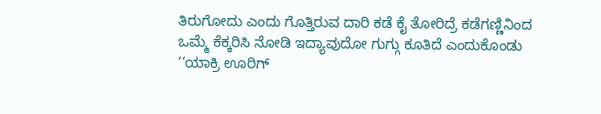ತಿರುಗೋದು ಎಂದು ಗೊತ್ತಿರುವ ದಾರಿ ಕಡೆ ಕೈ ತೋರಿದ್ರೆ ಕಡೆಗಣ್ಣಿನಿಂದ ಒಮ್ಮೆ ಕೆಕ್ಕರಿಸಿ ನೋಡಿ ಇದ್ಯಾವುದೋ ಗುಗ್ಗು ಕೂತಿದೆ ಎಂದುಕೊಂಡು ‘‘ಯಾಕ್ರಿ ಊರಿಗ್‌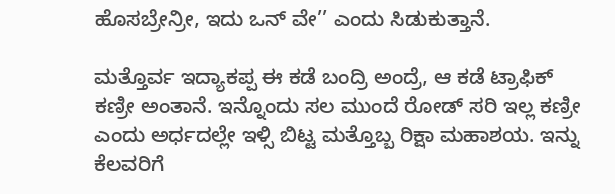ಹೊಸಬ್ರೇನ್ರೀ, ಇದು ಒನ್‌ ವೇ’’ ಎಂದು ಸಿಡುಕುತ್ತಾನೆ.

ಮತ್ತೊರ್ವ ಇದ್ಯಾಕಪ್ಪ ಈ ಕಡೆ ಬಂದ್ರಿ ಅಂದ್ರೆ, ಆ ಕಡೆ ಟ್ರಾಫಿಕ್‌ ಕಣ್ರೀ ಅಂತಾನೆ. ಇನ್ನೊಂದು ಸಲ ಮುಂದೆ ರೋಡ್‌ ಸರಿ ಇಲ್ಲ ಕಣ್ರೀ ಎಂದು ಅರ್ಧದಲ್ಲೇ ಇಳ್ಸಿ ಬಿಟ್ಟ ಮತ್ತೊಬ್ಬ ರಿಕ್ಷಾ ಮಹಾಶಯ. ಇನ್ನು ಕೆಲವರಿಗೆ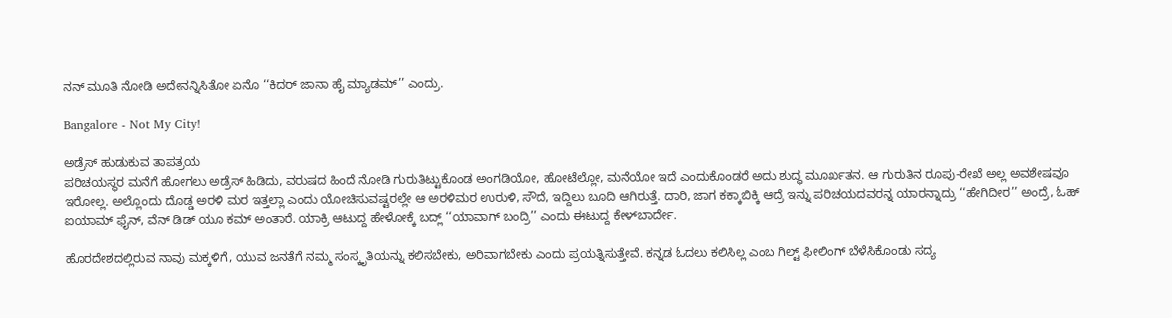ನನ್‌ ಮೂತಿ ನೋಡಿ ಅದೇನನ್ನಿಸಿತೋ ಏನೊ ‘‘ಕಿದರ್‌ ಜಾನಾ ಹೈ ಮ್ಯಾಡಮ್‌’’ ಎಂದ್ರು.

Bangalore - Not My City!

ಅಡ್ರೆಸ್‌ ಹುಡುಕುವ ತಾಪತ್ರಯ
ಪರಿಚಯಸ್ಥರ ಮನೆಗೆ ಹೋಗಲು ಅಡ್ರೆಸ್‌ ಹಿಡಿದು, ವರುಷದ ಹಿಂದೆ ನೋಡಿ ಗುರುತಿಟ್ಟುಕೊಂಡ ಅಂಗಡಿಯೋ, ಹೋಟೆಲ್ಲೋ, ಮನೆಯೋ ಇದೆ ಎಂದುಕೊಂಡರೆ ಅದು ಶುದ್ಧ ಮೂರ್ಖತನ. ಆ ಗುರುತಿನ ರೂಪು-ರೇಖೆ ಅಲ್ಲ ಅವಶೇಷವೂ ಇರೋಲ್ಲ. ಅಲ್ಲೊಂದು ದೊಡ್ಡ ಅರಳಿ ಮರ ಇತ್ತಲ್ಲಾ ಎಂದು ಯೋಚಿಸುವಷ್ಟರಲ್ಲೇ ಆ ಅರಳಿಮರ ಉರುಳಿ, ಸೌದೆ, ಇದ್ದಿಲು ಬೂದಿ ಆಗಿರುತ್ತೆ. ದಾರಿ, ಜಾಗ ಕಕ್ಕಾಬಿಕ್ಕಿ ಆದ್ರೆ ಇನ್ನು ಪರಿಚಯದವರನ್ನ ಯಾರನ್ನಾದ್ರು ‘‘ಹೇಗಿದೀರ’’ ಅಂದ್ರೆ, ಓಹ್‌ ಐಯಾಮ್‌ ಫೈನ್‌, ವೆನ್‌ ಡಿಡ್‌ ಯೂ ಕಮ್‌ ಅಂತಾರೆ. ಯಾಕ್ರಿ ಆಟುದ್ದ ಹೇಳೋಕ್ಕೆ ಬದ್ಲ್‌ ‘‘ಯಾವಾಗ್‌ ಬಂದ್ರಿ’’ ಎಂದು ಈಟುದ್ದ ಕೇಳ್‌ಬಾರ್ದೇ.

ಹೊರದೇಶದಲ್ಲಿರುವ ನಾವು ಮಕ್ಕಳಿಗೆ, ಯುವ ಜನತೆಗೆ ನಮ್ಮ ಸಂಸ್ಕೃತಿಯನ್ನು ಕಲಿಸಬೇಕು, ಅರಿವಾಗಬೇಕು ಎಂದು ಪ್ರಯತ್ನಿಸುತ್ತೇವೆ. ಕನ್ನಡ ಓದಲು ಕಲಿಸಿಲ್ಲ ಎಂಬ ಗಿಲ್ಟ್‌ ಫೀಲಿಂಗ್‌ ಬೆಳೆಸಿಕೊಂಡು ಸದ್ಯ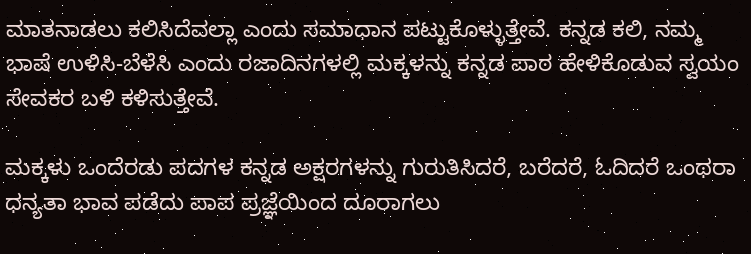ಮಾತನಾಡಲು ಕಲಿಸಿದೆವಲ್ಲಾ ಎಂದು ಸಮಾಧಾನ ಪಟ್ಟುಕೊಳ್ಳುತ್ತೇವೆ. ಕನ್ನಡ ಕಲಿ, ನಮ್ಮ ಭಾಷೆ ಉಳಿಸಿ-ಬೆಳೆಸಿ ಎಂದು ರಜಾದಿನಗಳಲ್ಲಿ ಮಕ್ಕಳನ್ನು ಕನ್ನಡ ಪಾಠ ಹೇಳಿಕೊಡುವ ಸ್ವಯಂ ಸೇವಕರ ಬಳಿ ಕಳಿಸುತ್ತೇವೆ.

ಮಕ್ಕಳು ಒಂದೆರಡು ಪದಗಳ ಕನ್ನಡ ಅಕ್ಷರಗಳನ್ನು ಗುರುತಿಸಿದರೆ, ಬರೆದರೆ, ಓದಿದರೆ ಒಂಥರಾ ಧನ್ಯತಾ ಭಾವ ಪಡೆದು ಪಾಪ ಪ್ರಜ್ಞೆಯಿಂದ ದೂರಾಗಲು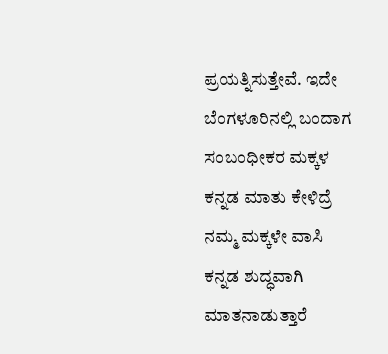ಪ್ರಯತ್ನಿಸುತ್ತೇವೆ. ಇದೇ ಬೆಂಗಳೂರಿನಲ್ಲಿ ಬಂದಾಗ ಸಂಬಂಧೀಕರ ಮಕ್ಕಳ ಕನ್ನಡ ಮಾತು ಕೇಳಿದ್ರೆ ನಮ್ಮ ಮಕ್ಕಳೇ ವಾಸಿ ಕನ್ನಡ ಶುದ್ಧವಾಗಿ ಮಾತನಾಡುತ್ತಾರೆ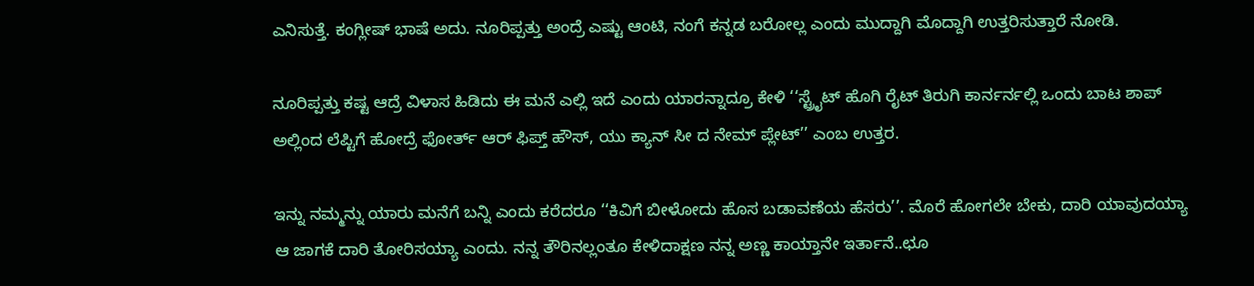ಎನಿಸುತ್ತೆ. ಕಂಗ್ಲೀಷ್‌ ಭಾಷೆ ಅದು. ನೂರಿಪ್ಪತ್ತು ಅಂದ್ರೆ ಎಷ್ಟು ಆಂಟಿ, ನಂಗೆ ಕನ್ನಡ ಬರೋಲ್ಲ ಎಂದು ಮುದ್ದಾಗಿ ಮೊದ್ದಾಗಿ ಉತ್ತರಿಸುತ್ತಾರೆ ನೋಡಿ.

ನೂರಿಪ್ಪತ್ತು ಕಷ್ಟ ಆದ್ರೆ ವಿಳಾಸ ಹಿಡಿದು ಈ ಮನೆ ಎಲ್ಲಿ ಇದೆ ಎಂದು ಯಾರನ್ನಾದ್ರೂ ಕೇಳಿ ‘‘ಸ್ಟ್ರೈಟ್‌ ಹೊಗಿ ರೈಟ್‌ ತಿರುಗಿ ಕಾರ್ನರ್ನಲ್ಲಿ ಒಂದು ಬಾಟ ಶಾಪ್‌ ಅಲ್ಲಿಂದ ಲೆಪ್ಟಿಗೆ ಹೋದ್ರೆ ಫೋರ್ತ್‌ ಆರ್‌ ಫಿಪ್ತ್‌ ಹೌಸ್‌, ಯು ಕ್ಯಾನ್‌ ಸೀ ದ ನೇಮ್‌ ಪ್ಲೇಟ್‌’’ ಎಂಬ ಉತ್ತರ.

ಇನ್ನು ನಮ್ಮನ್ನು ಯಾರು ಮನೆಗೆ ಬನ್ನಿ ಎಂದು ಕರೆದರೂ ‘‘ಕಿವಿಗೆ ಬೀಳೋದು ಹೊಸ ಬಡಾವಣೆಯ ಹೆಸರು’’. ಮೊರೆ ಹೋಗಲೇ ಬೇಕು, ದಾರಿ ಯಾವುದಯ್ಯಾ ಆ ಜಾಗಕೆ ದಾರಿ ತೋರಿಸಯ್ಯಾ ಎಂದು. ನನ್ನ ತೌರಿನಲ್ಲಂತೂ ಕೇಳಿದಾಕ್ಷಣ ನನ್ನ ಅಣ್ಣ ಕಾಯ್ತಾನೇ ಇರ್ತಾನೆ..ಛೂ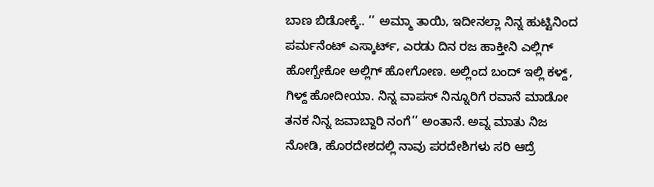ಬಾಣ ಬಿಡೋಕ್ಕೆ.. ’’ ಅಮ್ಮಾ ತಾಯಿ, ಇದೀನಲ್ಲಾ ನಿನ್ನ ಹುಟ್ಟಿನಿಂದ ಪರ್ಮನೆಂಟ್‌ ಎಸ್ಕಾರ್ಟ್‌, ಎರಡು ದಿನ ರಜ ಹಾಕ್ತೀನಿ ಎಲ್ಲಿಗ್‌ ಹೋಗ್ಬೇಕೋ ಅಲ್ಲಿಗ್‌ ಹೋಗೋಣ. ಅಲ್ಲಿಂದ ಬಂದ್‌ ಇಲ್ಲಿ ಕಳ್ದ್‌, ಗಿಳ್ದ್‌ ಹೋದೀಯಾ. ನಿನ್ನ ವಾಪಸ್‌ ನಿನ್ನೂರಿಗೆ ರವಾನೆ ಮಾಡೋ ತನಕ ನಿನ್ನ ಜವಾಬ್ದಾರಿ ನಂಗೆ’’ ಅಂತಾನೆ. ಅವ್ನ ಮಾತು ನಿಜ ನೋಡಿ, ಹೊರದೇಶದಲ್ಲಿ ನಾವು ಪರದೇಶಿಗಳು ಸರಿ ಆದ್ರೆ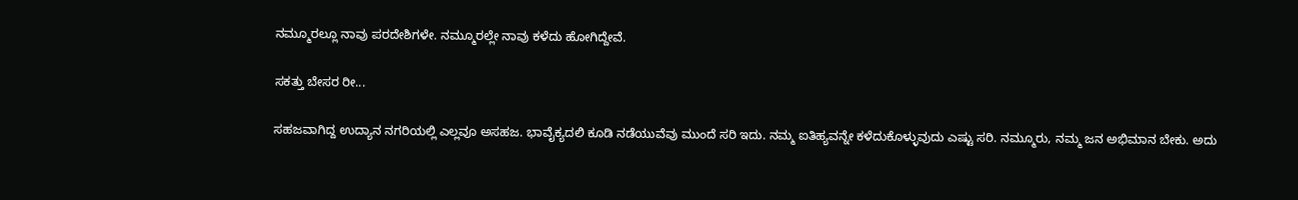ನಮ್ಮೂರಲ್ಲೂ ನಾವು ಪರದೇಶಿಗಳೇ. ನಮ್ಮೂರಲ್ಲೇ ನಾವು ಕಳೆದು ಹೋಗಿದ್ದೇವೆ.

ಸಕತ್ತು ಬೇಸರ ರೀ...

ಸಹಜವಾಗಿದ್ದ ಉದ್ಯಾನ ನಗರಿಯಲ್ಲಿ ಎಲ್ಲವೂ ಅಸಹಜ. ಭಾವೈಕ್ಯದಲಿ ಕೂಡಿ ನಡೆಯುವೆವು ಮುಂದೆ ಸರಿ ಇದು. ನಮ್ಮ ಐತಿಹ್ಯವನ್ನೇ ಕಳೆದುಕೊಳ್ಳುವುದು ಎಷ್ಟು ಸರಿ. ನಮ್ಮೂರು, ನಮ್ಮ ಜನ ಅಭಿಮಾನ ಬೇಕು. ಅದು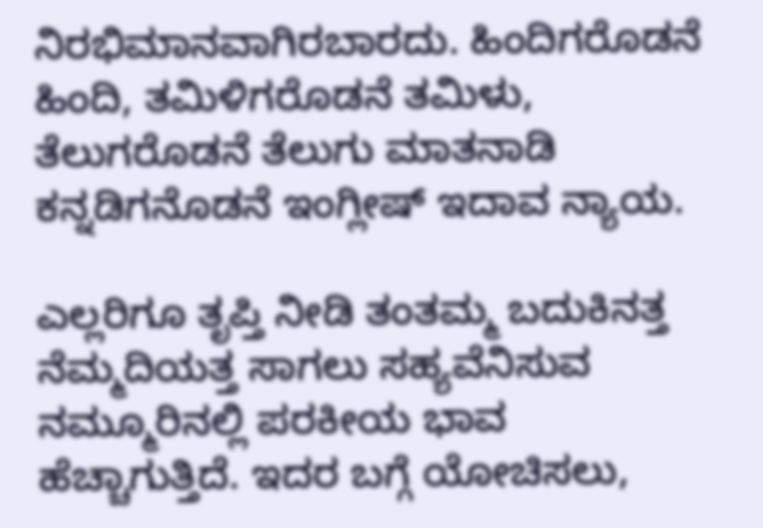ನಿರಭಿಮಾನವಾಗಿರಬಾರದು. ಹಿಂದಿಗರೊಡನೆ ಹಿಂದಿ, ತಮಿಳಿಗರೊಡನೆ ತಮಿಳು, ತೆಲುಗರೊಡನೆ ತೆಲುಗು ಮಾತನಾಡಿ ಕನ್ನಡಿಗನೊಡನೆ ಇಂಗ್ಲೀಷ್‌ ಇದಾವ ನ್ಯಾಯ.

ಎಲ್ಲರಿಗೂ ತೃಪ್ತಿ ನೀಡಿ ತಂತಮ್ಮ ಬದುಕಿನತ್ತ ನೆಮ್ಮದಿಯತ್ತ ಸಾಗಲು ಸಹ್ಯವೆನಿಸುವ ನಮ್ಮೂರಿನಲ್ಲಿ ಪರಕೀಯ ಭಾವ ಹೆಚ್ಚಾಗುತ್ತಿದೆ. ಇದರ ಬಗ್ಗೆ ಯೋಚಿಸಲು,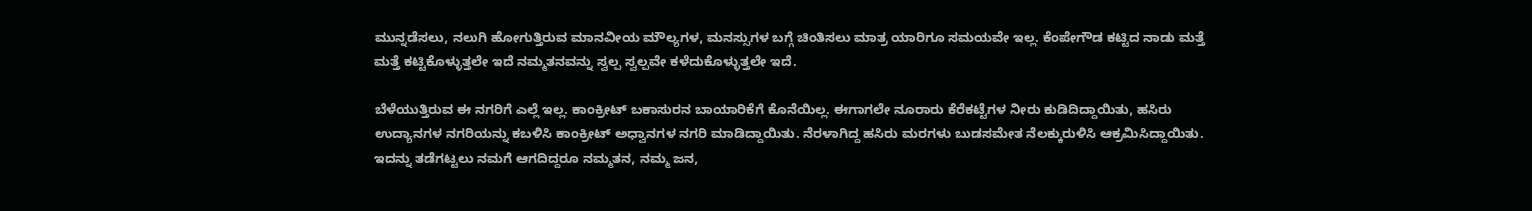ಮುನ್ನಡೆಸಲು, ನಲುಗಿ ಹೋಗುತ್ತಿರುವ ಮಾನವೀಯ ಮೌಲ್ಯಗಳ, ಮನಸ್ಸುಗಳ ಬಗ್ಗೆ ಚಿಂತಿಸಲು ಮಾತ್ರ ಯಾರಿಗೂ ಸಮಯವೇ ಇಲ್ಲ. ಕೆಂಪೇಗೌಡ ಕಟ್ಟಿದ ನಾಡು ಮತ್ತೆ ಮತ್ತೆ ಕಟ್ಟಿಕೊಳ್ಳುತ್ತಲೇ ಇದೆ ನಮ್ಮತನವನ್ನು ಸ್ವಲ್ಪ ಸ್ವಲ್ಪವೇ ಕಳೆದುಕೊಳ್ಳುತ್ತಲೇ ಇದೆ.

ಬೆಳೆಯುತ್ತಿರುವ ಈ ನಗರಿಗೆ ಎಲ್ಲೆ ಇಲ್ಲ. ಕಾಂಕ್ರೀಟ್‌ ಬಕಾಸುರನ ಬಾಯಾರಿಕೆಗೆ ಕೊನೆಯಿಲ್ಲ. ಈಗಾಗಲೇ ನೂರಾರು ಕೆರೆಕಟ್ಟೆಗಳ ನೀರು ಕುಡಿದಿದ್ದಾಯಿತು, ಹಸಿರು ಉದ್ಯಾನಗಳ ನಗರಿಯನ್ನು ಕಬಳಿಸಿ ಕಾಂಕ್ರೀಟ್‌ ಅಧ್ವಾನಗಳ ನಗರಿ ಮಾಡಿದ್ದಾಯಿತು. ನೆರಳಾಗಿದ್ದ ಹಸಿರು ಮರಗಳು ಬುಡಸಮೇತ ನೆಲಕ್ಕುರುಳಿಸಿ ಆಕ್ರಮಿಸಿದ್ದಾಯಿತು. ಇದನ್ನು ತಡೆಗಟ್ಟಲು ನಮಗೆ ಆಗದಿದ್ದರೂ ನಮ್ಮತನ, ನಮ್ಮ ಜನ,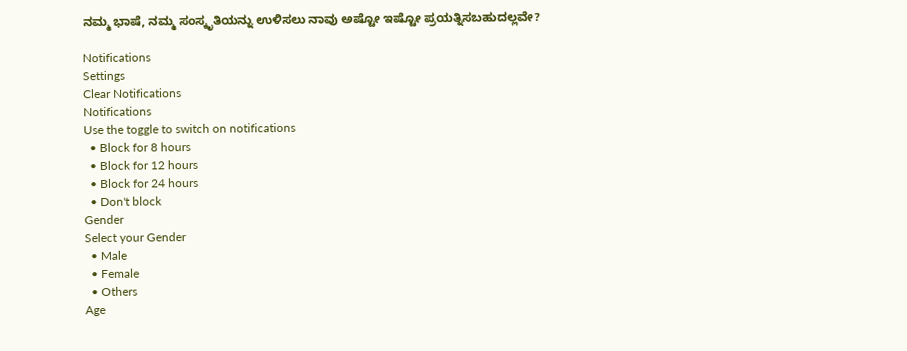ನಮ್ಮ ಭಾಷೆ, ನಮ್ಮ ಸಂಸ್ಕೃತಿಯನ್ನು ಉಳಿಸಲು ನಾವು ಅಷ್ಟೋ ಇಷ್ಟೋ ಪ್ರಯತ್ನಿಸಬಹುದಲ್ಲವೇ?

Notifications
Settings
Clear Notifications
Notifications
Use the toggle to switch on notifications
  • Block for 8 hours
  • Block for 12 hours
  • Block for 24 hours
  • Don't block
Gender
Select your Gender
  • Male
  • Female
  • Others
Age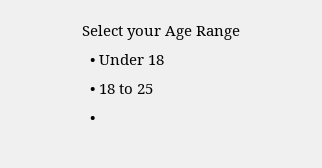Select your Age Range
  • Under 18
  • 18 to 25
  •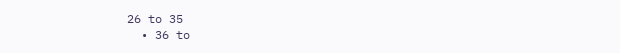26 to 35
  • 36 to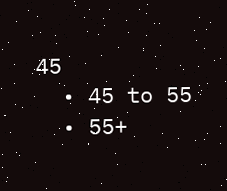45
  • 45 to 55
  • 55+